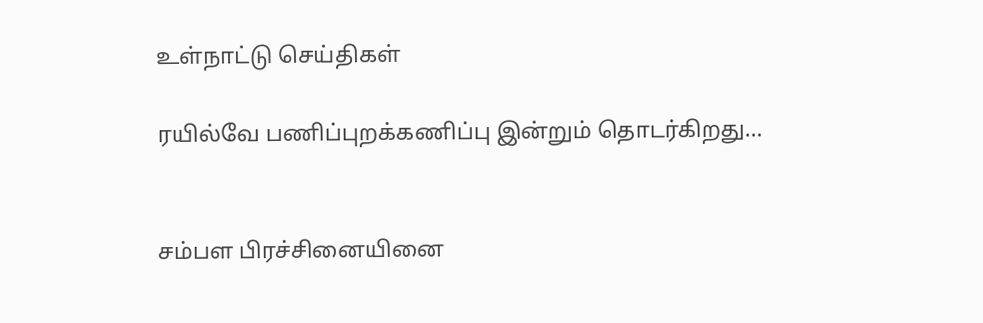உள்நாட்டு செய்திகள்

ரயில்வே பணிப்புறக்கணிப்பு இன்றும் தொடர்கிறது…


சம்பள பிரச்சினையினை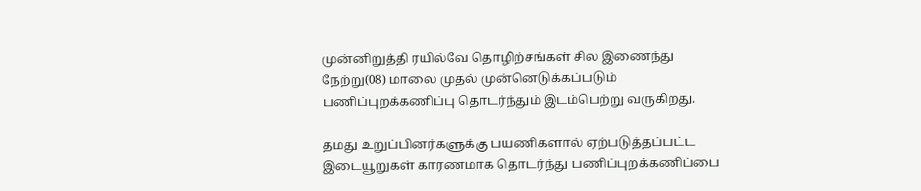முன்னிறுத்தி ரயில்வே தொழிற்சங்கள் சில இணைந்து நேற்று(08) மாலை முதல் முன்னெடுக்கப்படும் பணிப்புறக்கணிப்பு தொடர்ந்தும் இடம்பெற்று வருகிறது.

தமது உறுப்பினர்களுக்கு பயணிகளால் ஏற்படுத்தப்பட்ட இடையூறுகள் காரணமாக தொடர்ந்து பணிப்புறக்கணிப்பை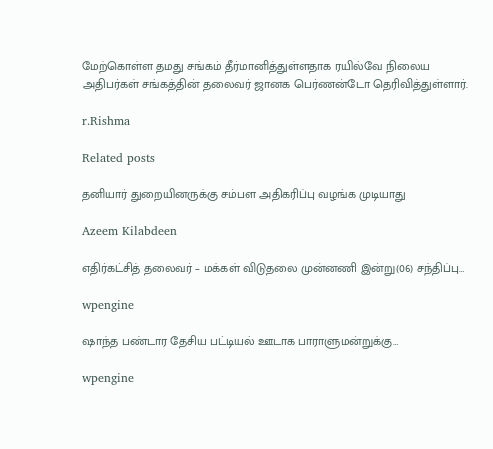மேற்கொள்ள தமது சங்கம் தீர்மானித்துள்ளதாக ரயில்வே நிலைய அதிபர்கள் சங்கத்தின் தலைவர் ஜானக பெர்ணன்டோ தெரிவித்துள்ளார்.

r.Rishma

Related posts

தனியார் துறையினருக்கு சம்பள அதிகரிப்பு வழங்க முடியாது

Azeem Kilabdeen

எதிர்கட்சித் தலைவர் – மக்கள் விடுதலை முன்னணி இன்று(06) சந்திப்பு…

wpengine

ஷாந்த பண்டார தேசிய பட்டியல் ஊடாக பாராளுமன்றுக்கு…

wpengine